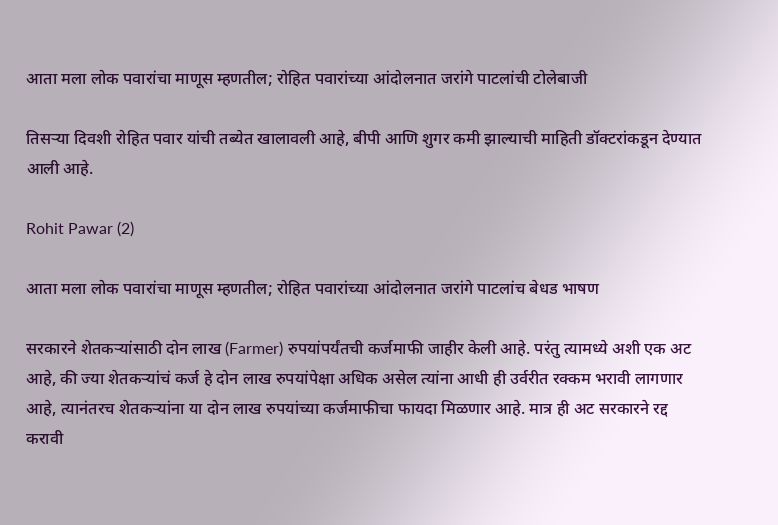आता मला लोक पवारांचा माणूस म्हणतील; रोहित पवारांच्या आंदोलनात जरांगे पाटलांची टोलेबाजी

तिसऱ्या दिवशी रोहित पवार यांची तब्येत खालावली आहे, बीपी आणि शुगर कमी झाल्याची माहिती डॉक्टरांकडून देण्यात आली आहे.

Rohit Pawar (2)

आता मला लोक पवारांचा माणूस म्हणतील; रोहित पवारांच्या आंदोलनात जरांगे पाटलांच बेधड भाषण

सरकारने शेतकऱ्यांसाठी दोन लाख (Farmer) रुपयांपर्यंतची कर्जमाफी जाहीर केली आहे. परंतु त्यामध्ये अशी एक अट आहे, की ज्या शेतकऱ्यांचं कर्ज हे दोन लाख रुपयांपेक्षा अधिक असेल त्यांना आधी ही उर्वरीत रक्कम भरावी लागणार आहे, त्यानंतरच शेतकऱ्यांना या दोन लाख रुपयांच्या कर्जमाफीचा फायदा मिळणार आहे. मात्र ही अट सरकारने रद्द करावी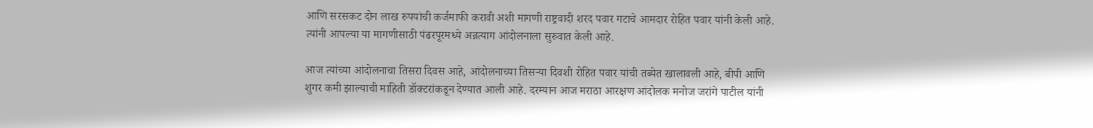आणि सरसकट दोन लाख रुपयांची कर्जमाफी करावी अशी मागणी राष्ट्रवादी शरद पवार गटाचे आमदार रोहित पवार यांनी केली आहे. त्यांनी आपल्या या मागणीसाठी पंढरपूरमध्ये अन्नत्याग आंदोलनाला सुरुवात केली आहे.

आज त्यांच्या आंदोलनाचा तिसरा दिवस आहे, आंदोलनाच्या तिसऱ्या दिवशी रोहित पवार यांची तब्येत खालावली आहे, बीपी आणि शुगर कमी झाल्याची माहिती डॉक्टरांकडून देण्यात आली आहे. दरम्यान आज मराठा आरक्षण आंदोलक मनोज जरांगे पाटील यांनी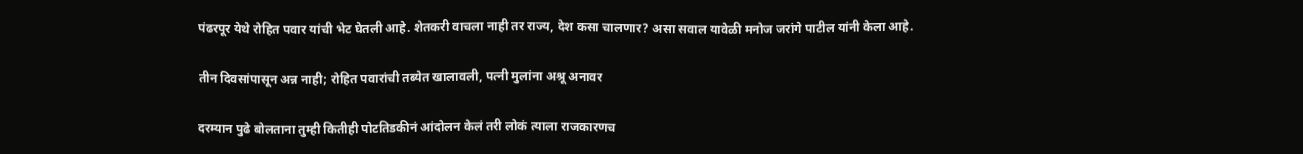पंढरपूर येथे रोहित पवार यांची भेट घेतली आहे. शेतकरी वाचला नाही तर राज्य, देश कसा चालणार? असा सवाल यावेळी मनोज जरांगे पाटील यांनी केला आहे.

तीन दिवसांपासून अन्न नाही; रोहित पवारांची तब्येत खालावली, पत्नी मुलांना अश्रू अनावर

दरम्यान पुढे बोलताना तुम्ही कितीही पोटतिडकीनं आंदोलन केलं तरी लोकं त्याला राजकारणच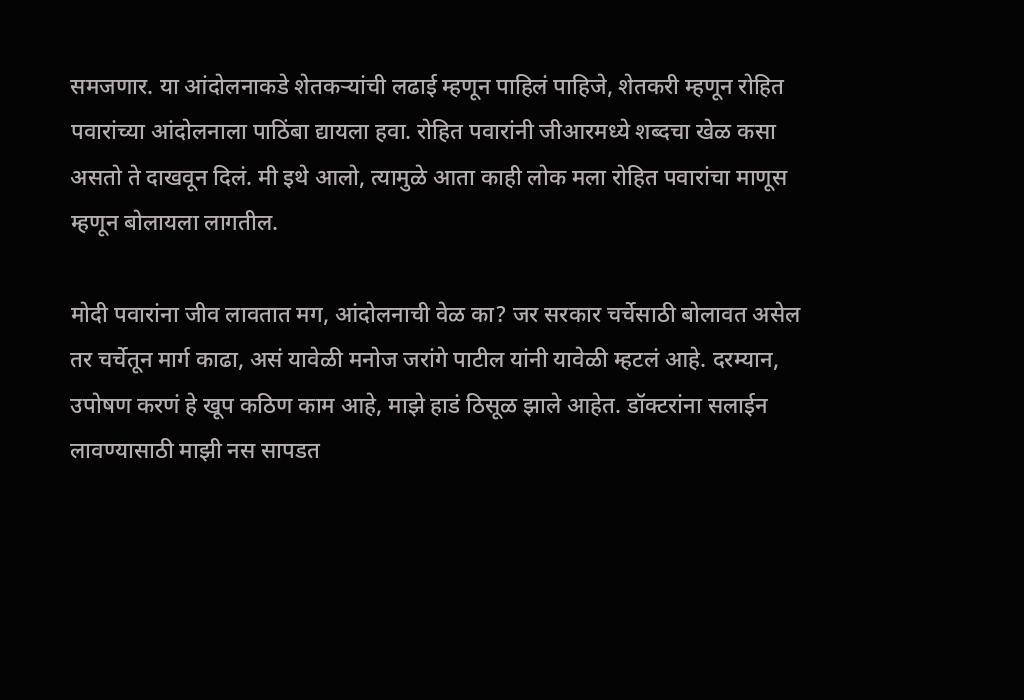समजणार. या आंदोलनाकडे शेतकऱ्यांची लढाई म्हणून पाहिलं पाहिजे, शेतकरी म्हणून रोहित पवारांच्या आंदोलनाला पाठिंबा द्यायला हवा. रोहित पवारांनी जीआरमध्ये शब्दचा खेळ कसा असतो ते दाखवून दिलं. मी इथे आलो, त्यामुळे आता काही लोक मला रोहित पवारांचा माणूस म्हणून बोलायला लागतील.

मोदी पवारांना जीव लावतात मग, आंदोलनाची वेळ का? जर सरकार चर्चेसाठी बोलावत असेल तर चर्चेतून मार्ग काढा, असं यावेळी मनोज जरांगे पाटील यांनी यावेळी म्हटलं आहे. दरम्यान, उपोषण करणं हे खूप कठिण काम आहे, माझे हाडं ठिसूळ झाले आहेत. डॉक्टरांना सलाईन लावण्यासाठी माझी नस सापडत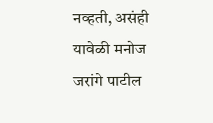नव्हती, असंही यावेळी मनोज जरांगे पाटील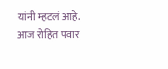यांनी म्हटलं आहे. आज रोहित पवार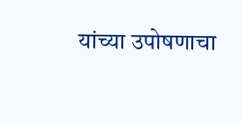यांच्या उपोषणाचा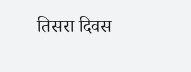तिसरा दिवस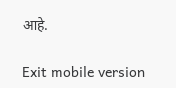आहे.

Exit mobile version